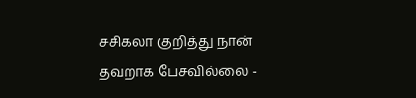சசிகலா குறித்து நான் தவறாக பேசவில்லை -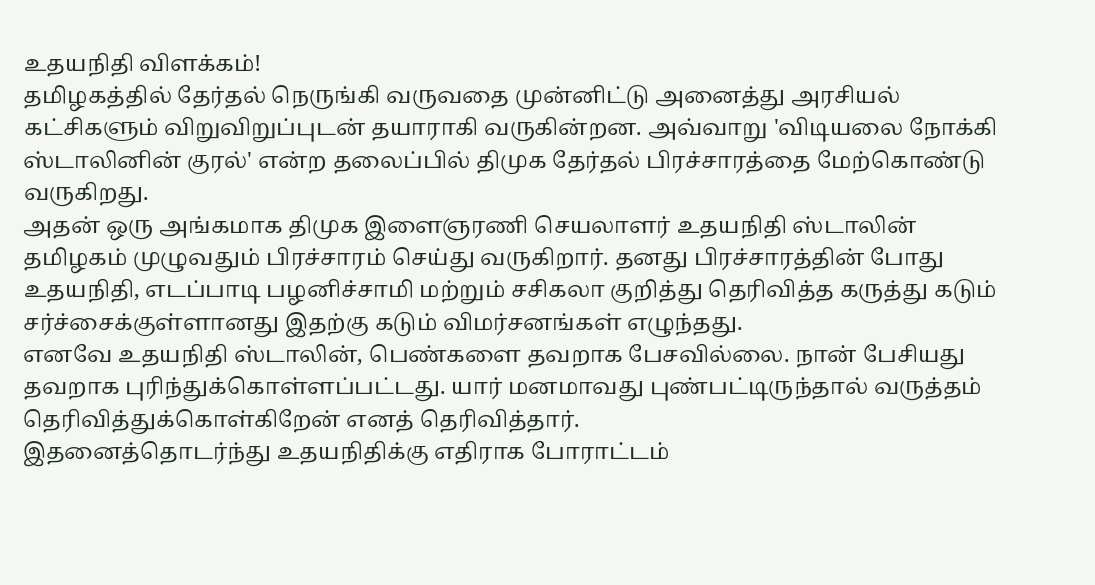உதயநிதி விளக்கம்!
தமிழகத்தில் தேர்தல் நெருங்கி வருவதை முன்னிட்டு அனைத்து அரசியல் கட்சிகளும் விறுவிறுப்புடன் தயாராகி வருகின்றன. அவ்வாறு 'விடியலை நோக்கி ஸ்டாலினின் குரல்' என்ற தலைப்பில் திமுக தேர்தல் பிரச்சாரத்தை மேற்கொண்டு வருகிறது.
அதன் ஒரு அங்கமாக திமுக இளைஞரணி செயலாளர் உதயநிதி ஸ்டாலின் தமிழகம் முழுவதும் பிரச்சாரம் செய்து வருகிறார். தனது பிரச்சாரத்தின் போது உதயநிதி, எடப்பாடி பழனிச்சாமி மற்றும் சசிகலா குறித்து தெரிவித்த கருத்து கடும் சர்ச்சைக்குள்ளானது இதற்கு கடும் விமர்சனங்கள் எழுந்தது.
எனவே உதயநிதி ஸ்டாலின், பெண்களை தவறாக பேசவில்லை. நான் பேசியது தவறாக புரிந்துக்கொள்ளப்பட்டது. யார் மனமாவது புண்பட்டிருந்தால் வருத்தம் தெரிவித்துக்கொள்கிறேன் எனத் தெரிவித்தார்.
இதனைத்தொடர்ந்து உதயநிதிக்கு எதிராக போராட்டம்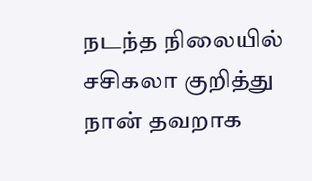நடந்த நிலையில் சசிகலா குறித்து நான் தவறாக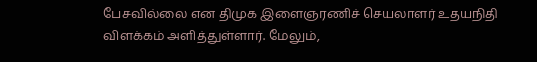பேசவில்லை என திமுக இளைஞரணிச் செயலாளர் உதயநிதி விளக்கம் அளித்துள்ளார். மேலும்,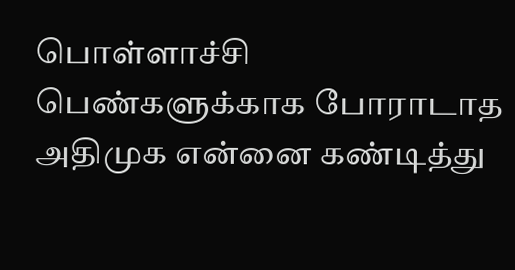பொள்ளாச்சி பெண்களுக்காக போராடாத அதிமுக என்னை கண்டித்து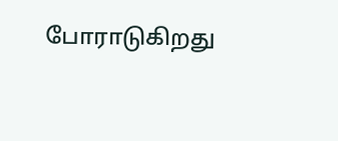போராடுகிறது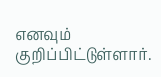எனவும் குறிப்பிட்டுள்ளார்.